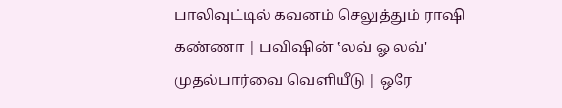பாலிவுட்டில் கவனம் செலுத்தும் ராஷி கண்ணா | பவிஷின் ‛லவ் ஓ லவ்' முதல்பார்வை வெளியீடு | ஒரே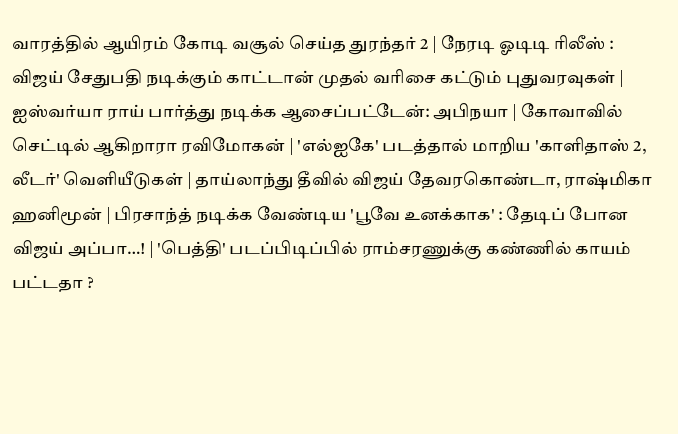வாரத்தில் ஆயிரம் கோடி வசூல் செய்த துரந்தர் 2 | நேரடி ஓடிடி ரிலீஸ் : விஜய் சேதுபதி நடிக்கும் காட்டான் முதல் வரிசை கட்டும் புதுவரவுகள் | ஐஸ்வர்யா ராய் பார்த்து நடிக்க ஆசைப்பட்டேன்: அபிநயா | கோவாவில் செட்டில் ஆகிறாரா ரவிமோகன் | 'எல்ஐகே' படத்தால் மாறிய 'காளிதாஸ் 2, லீடர்' வெளியீடுகள் | தாய்லாந்து தீவில் விஜய் தேவரகொண்டா, ராஷ்மிகா ஹனிமூன் | பிரசாந்த் நடிக்க வேண்டிய 'பூவே உனக்காக' : தேடிப் போன விஜய் அப்பா…! | 'பெத்தி' படப்பிடிப்பில் ராம்சரணுக்கு கண்ணில் காயம் பட்டதா ?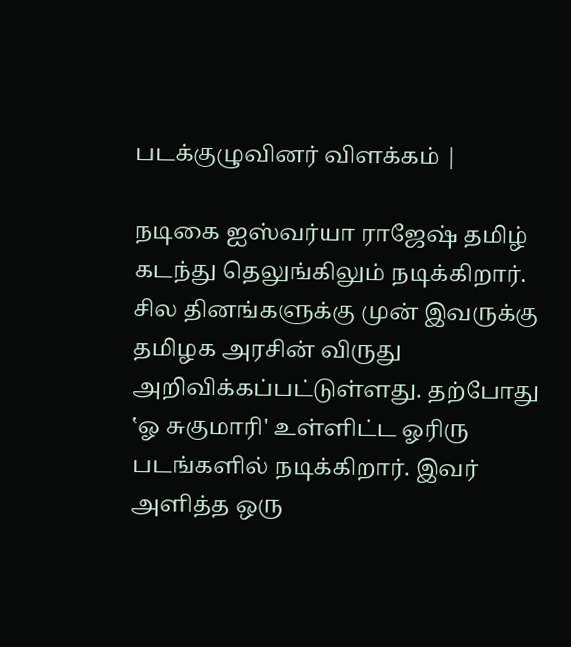படக்குழுவினர் விளக்கம் |

நடிகை ஐஸ்வர்யா ராஜேஷ் தமிழ் கடந்து தெலுங்கிலும் நடிக்கிறார். சில தினங்களுக்கு முன் இவருக்கு தமிழக அரசின் விருது அறிவிக்கப்பட்டுள்ளது. தற்போது ‛ஓ சுகுமாரி' உள்ளிட்ட ஓரிரு படங்களில் நடிக்கிறார். இவர் அளித்த ஒரு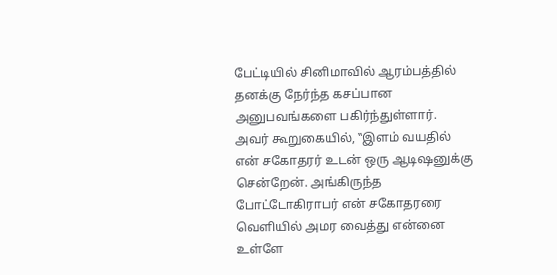பேட்டியில் சினிமாவில் ஆரம்பத்தில் தனக்கு நேர்ந்த கசப்பான அனுபவங்களை பகிர்ந்துள்ளார்.
அவர் கூறுகையில், ‛‛இளம் வயதில் என் சகோதரர் உடன் ஒரு ஆடிஷனுக்கு சென்றேன். அங்கிருந்த போட்டோகிராபர் என் சகோதரரை வெளியில் அமர வைத்து என்னை உள்ளே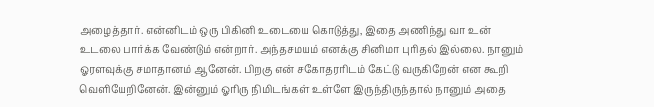அழைத்தார். என்னிடம் ஒரு பிகினி உடையை கொடுத்து, இதை அணிந்து வா உன் உடலை பார்க்க வேண்டும் என்றார். அந்தசமயம் எனக்கு சினிமா புரிதல் இல்லை. நானும் ஓரளவுக்கு சமாதானம் ஆனேன். பிறகு என் சகோதரரிடம் கேட்டு வருகிறேன் என கூறி வெளியேறினேன். இன்னும் ஓரிரு நிமிடங்கள் உள்ளே இருந்திருந்தால் நானும் அதை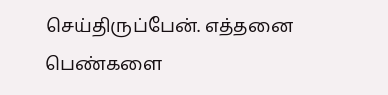செய்திருப்பேன். எத்தனை பெண்களை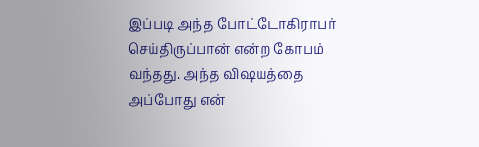இப்படி அந்த போட்டோகிராபர் செய்திருப்பான் என்ற கோபம் வந்தது. அந்த விஷயத்தை அப்போது என்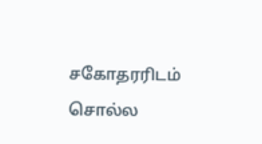சகோதரரிடம் சொல்ல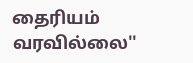தைரியம் வரவில்லை''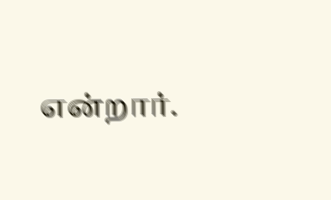என்றார்.